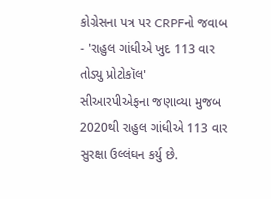કોગ્રેસના પત્ર પર CRPFનો જવાબ - 'રાહુલ ગાંધીએ ખુદ 113 વાર તોડ્યુ પ્રોટોકૉલ'
સીઆરપીએફના જણાવ્યા મુજબ 2020થી રાહુલ ગાંધીએ 113 વાર સુરક્ષા ઉલ્લંઘન કર્યુ છે.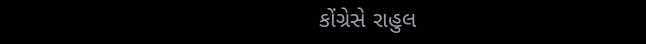કોંગ્રેસે રાહુલ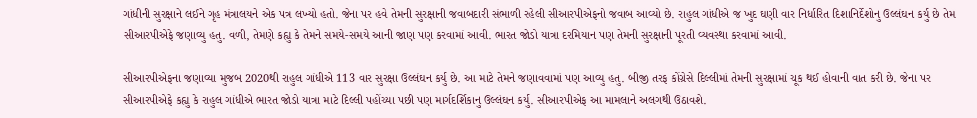ગાંધીની સુરક્ષાને લઈને ગૃહ મંત્રાલયને એક પત્ર લખ્યો હતો. જેના પર હવે તેમની સુરક્ષાની જવાબદારી સંભાળી રહેલી સીઆરપીએફનો જવાબ આવ્યો છે. રાહુલ ગાંધીએ જ ખુદ ઘણી વાર નિર્ધારિત દિશાનિર્દેશોનુ ઉલ્લંઘન કર્યુ છે તેમ સીઆરપીએફે જણાવ્યુ હતુ. વળી, તેમણે કહ્યુ કે તેમને સમયે-સમયે આની જાણ પણ કરવામાં આવી. ભારત જોડો યાત્રા દરમિયાન પણ તેમની સુરક્ષાની પૂરતી વ્યવસ્થા કરવામાં આવી.

સીઆરપીએફના જણાવ્યા મુજબ 2020થી રાહુલ ગાંધીએ 113 વાર સુરક્ષા ઉલ્લંઘન કર્યુ છે. આ માટે તેમને જણાવવામાં પણ આવ્યુ હતુ. બીજી તરફ કોંગ્રેસે દિલ્લીમાં તેમની સુરક્ષામાં ચૂક થઈ હોવાની વાત કરી છે. જેના પર સીઆરપીએફે કહ્યુ કે રાહુલ ગાંધીએ ભારત જોડો યાત્રા માટે દિલ્લી પહોંચ્યા પછી પણ માર્ગદર્શિકાનુ ઉલ્લંઘન કર્યુ. સીઆરપીએફ આ મામલાને અલગથી ઉઠાવશે.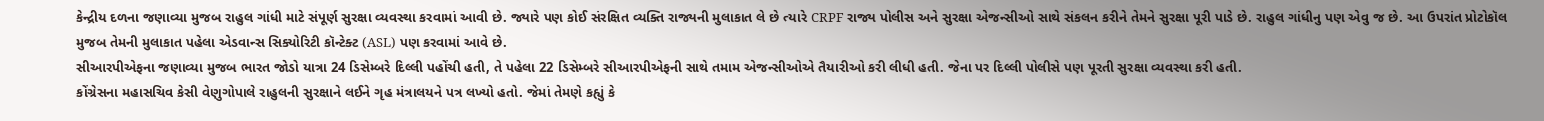કેન્દ્રીય દળના જણાવ્યા મુજબ રાહુલ ગાંધી માટે સંપૂર્ણ સુરક્ષા વ્યવસ્થા કરવામાં આવી છે. જ્યારે પણ કોઈ સંરક્ષિત વ્યક્તિ રાજ્યની મુલાકાત લે છે ત્યારે CRPF રાજ્ય પોલીસ અને સુરક્ષા એજન્સીઓ સાથે સંકલન કરીને તેમને સુરક્ષા પૂરી પાડે છે. રાહુલ ગાંધીનુ પણ એવુ જ છે. આ ઉપરાંત પ્રોટોકૉલ મુજબ તેમની મુલાકાત પહેલા એડવાન્સ સિક્યોરિટી કૉન્ટેક્ટ (ASL) પણ કરવામાં આવે છે.
સીઆરપીએફના જણાવ્યા મુજબ ભારત જોડો યાત્રા 24 ડિસેમ્બરે દિલ્લી પહોંચી હતી, તે પહેલા 22 ડિસેમ્બરે સીઆરપીએફની સાથે તમામ એજન્સીઓએ તૈયારીઓ કરી લીધી હતી. જેના પર દિલ્લી પોલીસે પણ પૂરતી સુરક્ષા વ્યવસ્થા કરી હતી.
કોંગ્રેસના મહાસચિવ કેસી વેણુગોપાલે રાહુલની સુરક્ષાને લઈને ગૃહ મંત્રાલયને પત્ર લખ્યો હતો. જેમાં તેમણે કહ્યું કે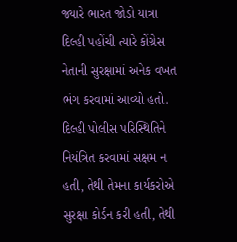જ્યારે ભારત જોડો યાત્રા દિલ્હી પહોંચી ત્યારે કોંગ્રેસ નેતાની સુરક્ષામાં અનેક વખત ભંગ કરવામાં આવ્યો હતો. દિલ્હી પોલીસ પરિસ્થિતિને નિયંત્રિત કરવામાં સક્ષમ ન હતી, તેથી તેમના કાર્યકરોએ સુરક્ષા કોર્ડન કરી હતી, તેથી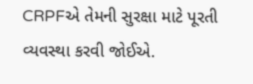CRPFએ તેમની સુરક્ષા માટે પૂરતી વ્યવસ્થા કરવી જોઈએ.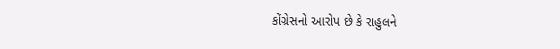કોંગ્રેસનો આરોપ છે કે રાહુલને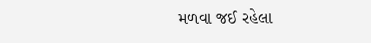મળવા જઈ રહેલા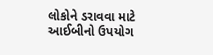લોકોને ડરાવવા માટે આઈબીનો ઉપયોગ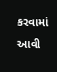કરવામાં આવી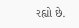રહ્યો છે.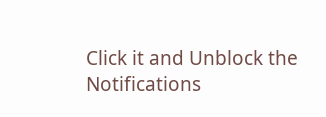Click it and Unblock the Notifications